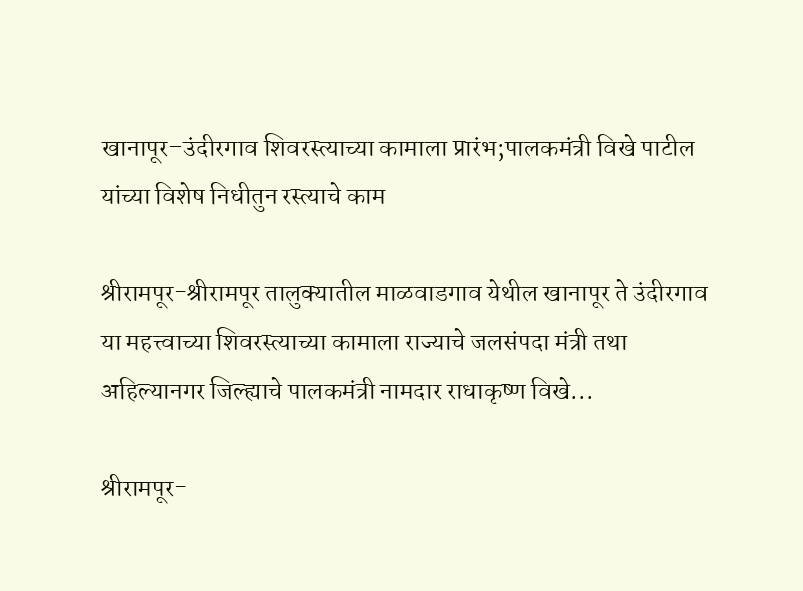खानापूर–उंदीरगाव शिवरस्त्याच्या कामाला प्रारंभ;पालकमंत्री विखे पाटील यांच्या विशेष निधीतुन रस्त्याचे काम

श्रीरामपूर-श्रीरामपूर तालुक्यातील माळवाडगाव येथील खानापूर ते उंदीरगाव या महत्त्वाच्या शिवरस्त्याच्या कामाला राज्याचे जलसंपदा मंत्री तथा अहिल्यानगर जिल्ह्याचे पालकमंत्री नामदार राधाकृष्ण विखे...

श्रीरामपूर-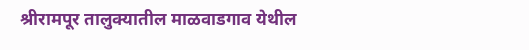श्रीरामपूर तालुक्यातील माळवाडगाव येथील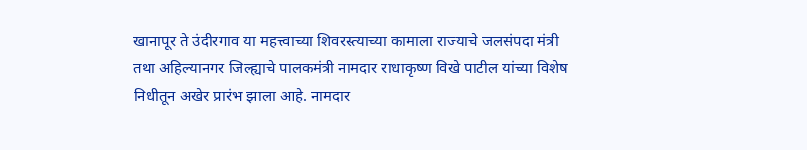खानापूर ते उंदीरगाव या महत्त्वाच्या शिवरस्त्याच्या कामाला राज्याचे जलसंपदा मंत्री तथा अहिल्यानगर जिल्ह्याचे पालकमंत्री नामदार राधाकृष्ण विखे पाटील यांच्या विशेष निधीतून अखेर प्रारंभ झाला आहे. नामदार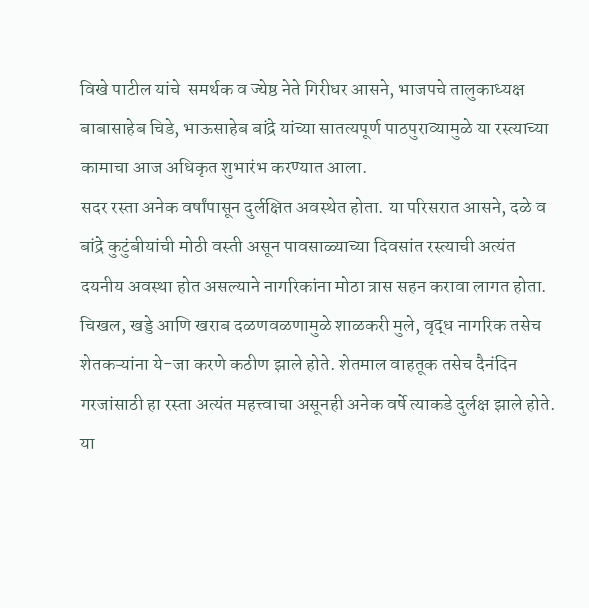विखे पाटील यांचे  समर्थक व ज्येष्ठ नेते गिरीधर आसने, भाजपचे तालुकाध्यक्ष बाबासाहेब चिडे, भाऊसाहेब बांद्रे यांच्या सातत्यपूर्ण पाठपुराव्यामुळे या रस्त्याच्या कामाचा आज अधिकृत शुभारंभ करण्यात आला.
सदर रस्ता अनेक वर्षांपासून दुर्लक्षित अवस्थेत होता. या परिसरात आसने, दळे व बांद्रे कुटुंबीयांची मोठी वस्ती असून पावसाळ्याच्या दिवसांत रस्त्याची अत्यंत दयनीय अवस्था होत असल्याने नागरिकांना मोठा त्रास सहन करावा लागत होता. चिखल, खड्डे आणि खराब दळणवळणामुळे शाळकरी मुले, वृद्ध नागरिक तसेच शेतकऱ्यांना ये-जा करणे कठीण झाले होते. शेतमाल वाहतूक तसेच दैनंदिन गरजांसाठी हा रस्ता अत्यंत महत्त्वाचा असूनही अनेक वर्षे त्याकडे दुर्लक्ष झाले होते.
या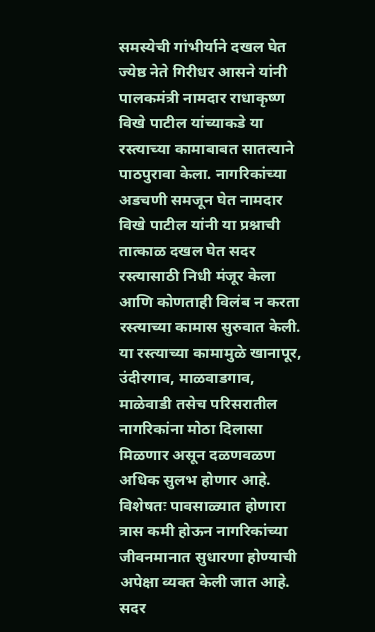समस्येची गांभीर्याने दखल घेत ज्येष्ठ नेते गिरीधर आसने यांनी पालकमंत्री नामदार राधाकृष्ण विखे पाटील यांच्याकडे या रस्त्याच्या कामाबाबत सातत्याने पाठपुरावा केला. नागरिकांच्या अडचणी समजून घेत नामदार विखे पाटील यांनी या प्रश्नाची तात्काळ दखल घेत सदर रस्त्यासाठी निधी मंजूर केला आणि कोणताही विलंब न करता रस्त्याच्या कामास सुरुवात केली.
या रस्त्याच्या कामामुळे खानापूर, उंदीरगाव, माळवाडगाव, माळेवाडी तसेच परिसरातील नागरिकांना मोठा दिलासा मिळणार असून दळणवळण अधिक सुलभ होणार आहे. विशेषतः पावसाळ्यात होणारा त्रास कमी होऊन नागरिकांच्या जीवनमानात सुधारणा होण्याची अपेक्षा व्यक्त केली जात आहे.
सदर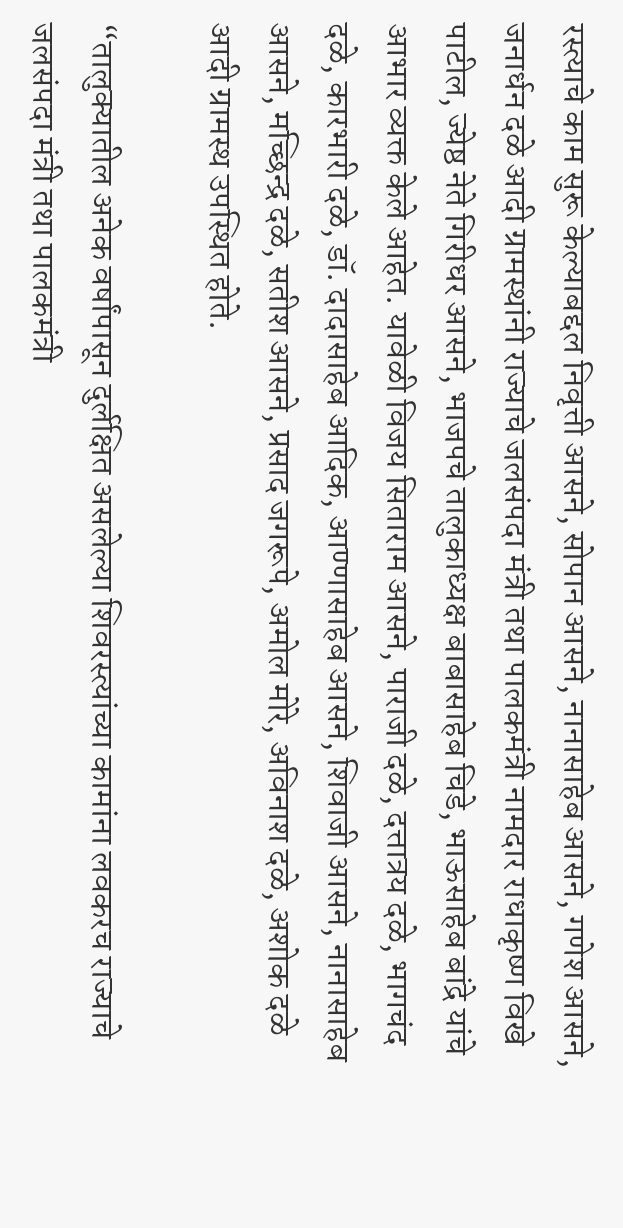रस्त्याचे काम सुरू केल्याबद्दल निवृत्ती आसने, सोपान आसने, नानासाहेब आसने, गणेश आसने, जनार्धन दळे आदी ग्रामस्थांनी राज्याचे जलसंपदा मंत्री तथा पालकमंत्री नामदार राधाकृष्ण विखे पाटील, ज्येष्ठ नेते गिरीधर आसने, भाजपचे तालुकाध्यक्ष बाबासाहेब चिडे, भाऊसाहेब बांद्रे यांचे आभार व्यक्त केले आहेत. यावेळी विजय सिताराम आसने, पाराजी दळे, दत्तात्रय दळे, भागचंद दळे, कारभारी दळे, डॉ. दादासाहेब आदिक, आण्णासाहेब आसने, शिवाजी आसने, नानासाहेब आसने, मच्छिन्द्र दळे, सतीश आसने, प्रसाद जगरूपे, अमोल मोरे, अविनाश दळे, अशोक दळे आदी ग्रामस्थ उपस्थित होते.

“तालुक्यातील अनेक वर्षांपासून दुर्लक्षित असलेल्या शिवरस्त्यांच्या कामांना लवकरच राज्याचे जलसंपदा मंत्री तथा पालकमंत्री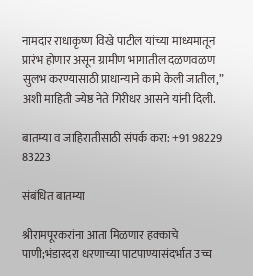नामदार राधाकृष्ण विखे पाटील यांच्या माध्यमातून प्रारंभ होणार असून ग्रामीण भागातील दळणवळण सुलभ करण्यासाठी प्राधान्याने कामे केली जातील,” अशी माहिती ज्येष्ठ नेते गिरीधर आसने यांनी दिली.

बातम्या व जाहिरातीसाठी संपर्क करा: +91 98229 83223

संबंधित बातम्या

श्रीरामपूरकरांना आता मिळणार हक्काचे पाणी;भंडारदरा धरणाच्या पाटपाण्यासंदर्भात उच्च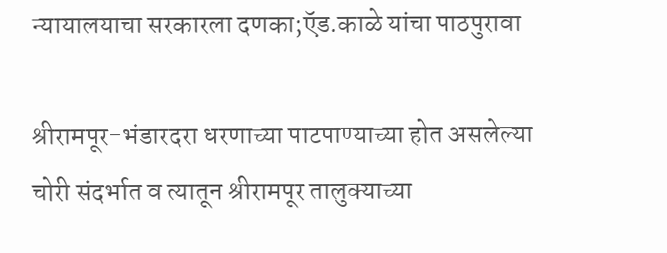न्यायालयाचा सरकारला दणका;ऍड.काळे यांचा पाठपुरावा

श्रीरामपूर-भंडारदरा धरणाच्या पाटपाण्याच्या होत असलेल्या चोरी संदर्भात व त्यातून श्रीरामपूर तालुक्याच्या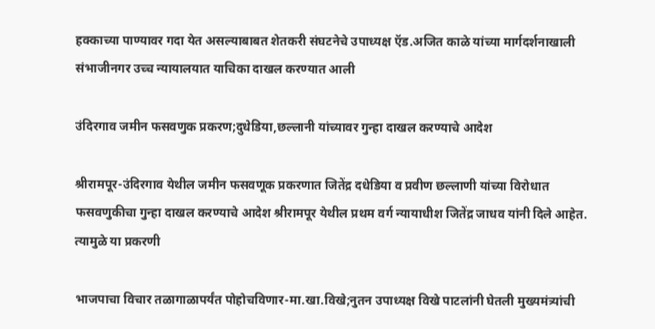हक्काच्या पाण्यावर गदा येत असल्याबाबत शेतकरी संघटनेचे उपाध्यक्ष ऍड.अजित काळे यांच्या मार्गदर्शनाखाली संभाजीनगर उच्च न्यायालयात याचिका दाखल करण्यात आली

उंदिरगाव जमीन फसवणुक प्रकरण;दुधेडिया,छल्लानी यांच्यावर गुन्हा दाखल करण्याचे आदेश

श्रीरामपूर-उंदिरगाव येथील जमीन फसवणूक प्रकरणात जितेंद्र दधेडिया व प्रवीण छल्लाणी यांच्या विरोधात फसवणुकीचा गुन्हा दाखल करण्याचे आदेश श्रीरामपूर येथील प्रथम वर्ग न्यायाधीश जितेंद्र जाधव यांनी दिले आहेत. त्यामुळे या प्रकरणी

भाजपाचा विचार तळागाळापर्यंत पोहोचविणार-मा.खा.विखे;नुतन उपाध्यक्ष विखे पाटलांनी घेतली मुख्यमंत्र्यांची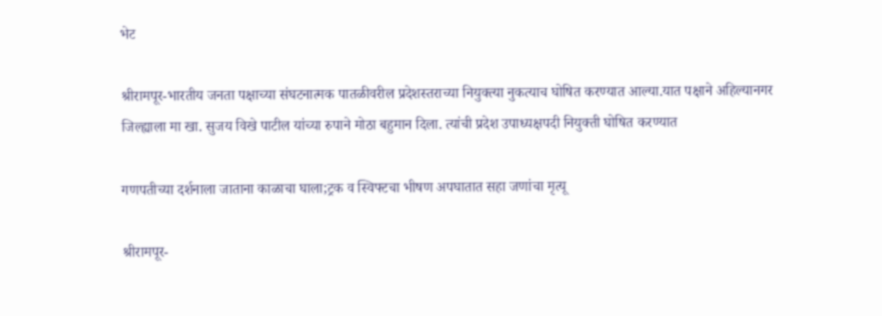भेट

श्रीरामपूर-भारतीय जनता पक्षाच्या संघटनात्मक पातळीवरील प्रदेशस्तराच्या नियुक्त्या नुकत्याच घोषित करण्यात आल्या.यात पक्षाने अहिल्यानगर जिल्ह्याला मा खा. सुजय विखे पाटील यांच्या रुपाने मोठा बहुमान दिला. त्यांची प्रदेश उपाध्यक्षपदी नियुक्ती घोषित करण्यात

गणपतीच्या दर्शनाला जाताना काळाचा घाला;ट्रक व स्विफ्टचा भीषण अपघातात सहा जणांचा मृत्यू

श्रीरामपूर-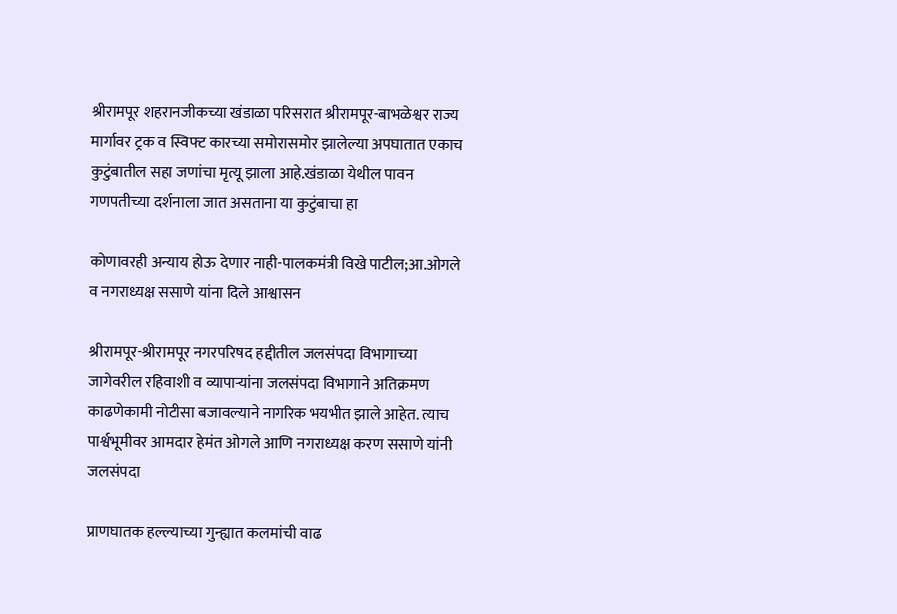श्रीरामपूर शहरानजीकच्या खंडाळा परिसरात श्रीरामपूर-बाभळेश्वर राज्य मार्गावर ट्रक व स्विफ्ट कारच्या समोरासमोर झालेल्या अपघातात एकाच कुटुंबातील सहा जणांचा मृत्यू झाला आहे.खंडाळा येथील पावन गणपतीच्या दर्शनाला जात असताना या कुटुंबाचा हा

कोणावरही अन्याय होऊ देणार नाही-पालकमंत्री विखे पाटील;आ.ओगले व नगराध्यक्ष ससाणे यांना दिले आश्वासन

श्रीरामपूर-श्रीरामपूर नगरपरिषद हद्दीतील जलसंपदा विभागाच्या जागेवरील रहिवाशी व व्यापाऱ्यांना जलसंपदा विभागाने अतिक्रमण काढणेकामी नोटीसा बजावल्याने नागरिक भयभीत झाले आहेत. त्याच पार्श्वभूमीवर आमदार हेमंत ओगले आणि नगराध्यक्ष करण ससाणे यांनी जलसंपदा

प्राणघातक हल्ल्याच्या गुन्ह्यात कलमांची वाढ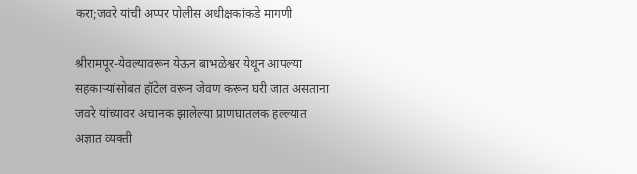करा;जवरे यांची अप्पर पोलीस अधीक्षकांकडे मागणी

श्रीरामपूर-येवल्यावरून येऊन बाभळेश्वर येथून आपल्या सहकाऱ्यांसोबत हॉटेल वरून जेवण करून घरी जात असताना जवरे यांच्यावर अचानक झालेल्या प्राणघातलक हल्ल्यात अज्ञात व्यक्ती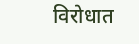विरोधात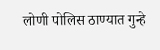लोणी पोलिस ठाण्यात गुन्हे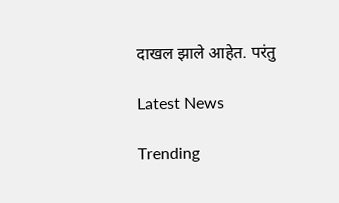दाखल झाले आहेत. परंतु

Latest News

Trending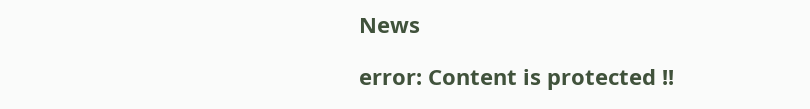News

error: Content is protected !!